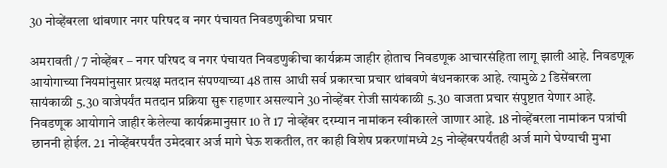30 नोव्हेंबरला थांबणार नगर परिषद व नगर पंचायत निवडणुकीचा प्रचार

अमरावती / 7 नोव्हेंबर – नगर परिषद व नगर पंचायत निवडणुकीचा कार्यक्रम जाहीर होताच निवडणूक आचारसंहिता लागू झाली आहे. निवडणूक आयोगाच्या नियमांनुसार प्रत्यक्ष मतदान संपण्याच्या 48 तास आधी सर्व प्रकारचा प्रचार थांबवणे बंधनकारक आहे. त्यामुळे 2 डिसेंबरला सायंकाळी 5.30 वाजेपर्यंत मतदान प्रक्रिया सुरू राहणार असल्याने 30 नोव्हेंबर रोजी सायंकाळी 5.30 वाजता प्रचार संपुष्टात येणार आहे. निवडणूक आयोगाने जाहीर केलेल्या कार्यक्रमानुसार 10 ते 17 नोव्हेंबर दरम्यान नामांकन स्वीकारले जाणार आहे. 18 नोव्हेंबरला नामांकन पत्रांची छाननी होईल. 21 नोव्हेंबरपर्यंत उमेदवार अर्ज मागे घेऊ शकतील, तर काही विशेष प्रकरणांमध्ये 25 नोव्हेंबरपर्यंतही अर्ज मागे घेण्याची मुभा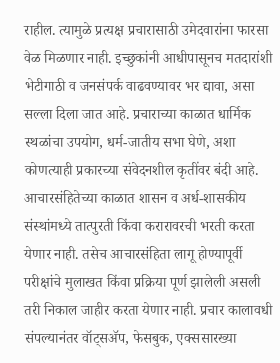राहील. त्यामुळे प्रत्यक्ष प्रचारासाठी उमेदवारांना फारसा वेळ मिळणार नाही. इच्छुकांनी आधीपासूनच मतदारांशी भेटीगाठी व जनसंपर्क वाढवण्यावर भर द्यावा, असा सल्ला दिला जात आहे. प्रचाराच्या काळात धार्मिक स्थळांचा उपयोग, धर्म-जातीय सभा घेणे, अशा कोणत्याही प्रकारच्या संवेदनशील कृतींवर बंदी आहे. आचारसंहितेच्या काळात शासन व अर्ध-शासकीय संस्थांमध्ये तात्पुरती किंवा करारावरची भरती करता येणार नाही. तसेच आचारसंहिता लागू होण्यापूर्वी परीक्षांचे मुलाखत किंवा प्रक्रिया पूर्ण झालेली असली तरी निकाल जाहीर करता येणार नाही. प्रचार कालावधी संपल्यानंतर वॉट्सॲप, फेसबुक, एक्ससारख्या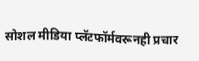सोशल मीडिया प्लॅटफॉर्मवरूनही प्रचार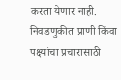करता येणार नाही. निवडणुकीत प्राणी किंवा पक्ष्यांचा प्रचारासाठी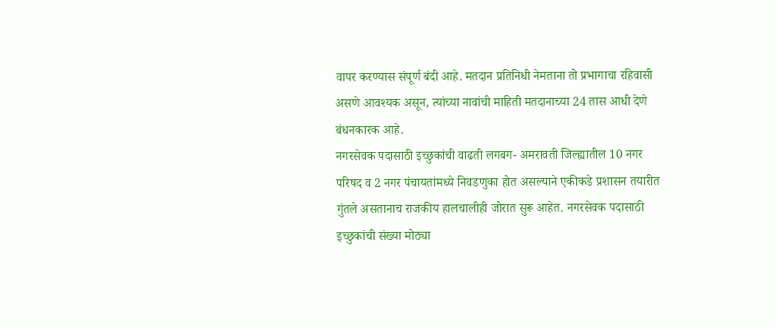वापर करण्यास संपूर्ण बंदी आहे. मतदान प्रतिनिधी नेमताना तो प्रभागाचा रहिवासी असणे आवश्यक असून, त्यांच्या नावांची माहिती मतदानाच्या 24 तास आधी देणे बंधनकारक आहे.
नगरसेवक पदासाठी इच्छुकांची वाढती लगबग- अमरावती जिल्ह्यातील 10 नगर परिषद व 2 नगर पंचायतांमध्ये निवडणुका होत असल्याने एकीकडे प्रशासन तयारीत गुंतले असतानाच राजकीय हालचालीही जोरात सुरू आहेत. नगरसेवक पदासाठी इच्छुकांची संख्या मोठ्या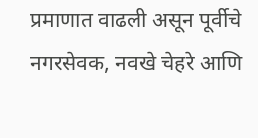प्रमाणात वाढली असून पूर्वीचे नगरसेवक, नवखे चेहरे आणि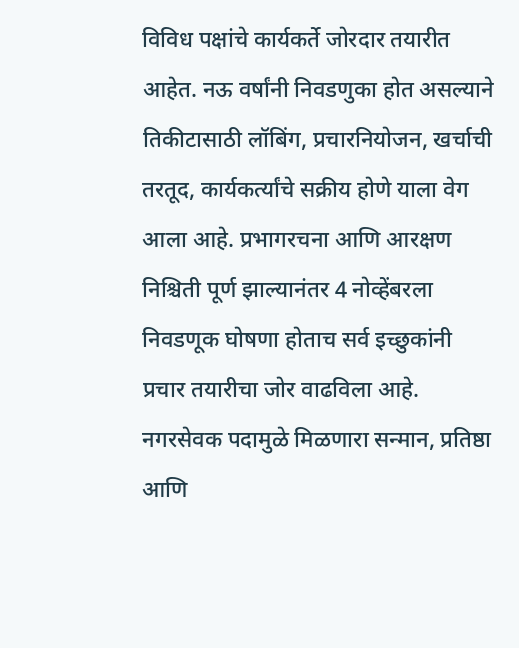विविध पक्षांचे कार्यकर्ते जोरदार तयारीत आहेत. नऊ वर्षांनी निवडणुका होत असल्याने तिकीटासाठी लॉबिंग, प्रचारनियोजन, खर्चाची तरतूद, कार्यकर्त्यांचे सक्रीय होणे याला वेग आला आहे. प्रभागरचना आणि आरक्षण निश्चिती पूर्ण झाल्यानंतर 4 नोव्हेंबरला निवडणूक घोषणा होताच सर्व इच्छुकांनी प्रचार तयारीचा जोर वाढविला आहे. नगरसेवक पदामुळे मिळणारा सन्मान, प्रतिष्ठा आणि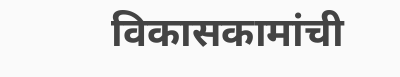विकासकामांची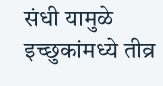संधी यामुळे इच्छुकांमध्ये तीव्र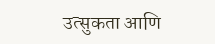उत्सुकता आणि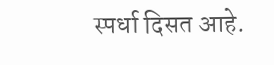स्पर्धा दिसत आहे.